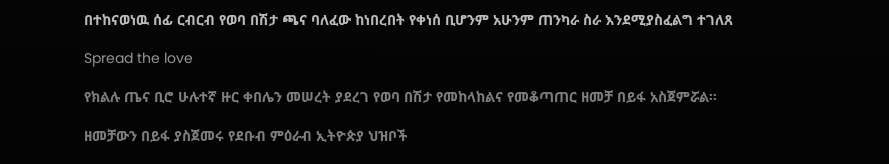በተከናወነዉ ሰፊ ርብርብ የወባ በሽታ ጫና ባለፈው ከነበረበት የቀነሰ ቢሆንም አሁንም ጠንካራ ስራ እንደሚያስፈልግ ተገለጸ

Spread the love

የክልሉ ጤና ቢሮ ሁሉተኛ ዙር ቀበሌን መሠረት ያደረገ የወባ በሽታ የመከላከልና የመቆጣጠር ዘመቻ በይፋ አስጀምሯል።

ዘመቻውን በይፋ ያስጀመሩ የደቡብ ምዕራብ ኢትዮጵያ ህዝቦች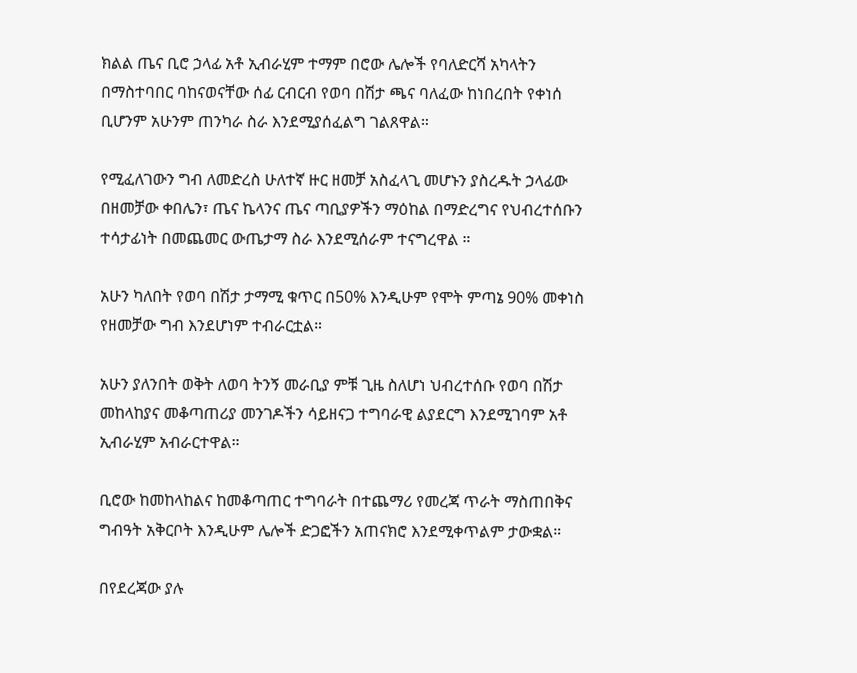ክልል ጤና ቢሮ ኃላፊ አቶ ኢብራሂም ተማም በሮው ሌሎች የባለድርሻ አካላትን በማስተባበር ባከናወናቸው ሰፊ ርብርብ የወባ በሽታ ጫና ባለፈው ከነበረበት የቀነሰ ቢሆንም አሁንም ጠንካራ ስራ እንደሚያሰፈልግ ገልጸዋል።

የሚፈለገውን ግብ ለመድረስ ሁለተኛ ዙር ዘመቻ አስፈላጊ መሆኑን ያስረዱት ኃላፊው በዘመቻው ቀበሌን፣ ጤና ኬላንና ጤና ጣቢያዎችን ማዕከል በማድረግና የህብረተሰቡን ተሳታፊነት በመጨመር ውጤታማ ስራ እንደሚሰራም ተናግረዋል ።

አሁን ካለበት የወባ በሽታ ታማሚ ቁጥር በ50% እንዲሁም የሞት ምጣኔ 90% መቀነስ የዘመቻው ግብ እንደሆነም ተብራርቷል።

አሁን ያለንበት ወቅት ለወባ ትንኝ መራቢያ ምቹ ጊዜ ስለሆነ ህብረተሰቡ የወባ በሽታ መከላከያና መቆጣጠሪያ መንገዶችን ሳይዘናጋ ተግባራዊ ልያደርግ እንደሚገባም አቶ ኢብራሂም አብራርተዋል።

ቢሮው ከመከላከልና ከመቆጣጠር ተግባራት በተጨማሪ የመረጃ ጥራት ማስጠበቅና ግብዓት አቅርቦት እንዲሁም ሌሎች ድጋፎችን አጠናክሮ እንደሚቀጥልም ታውቋል።

በየደረጃው ያሉ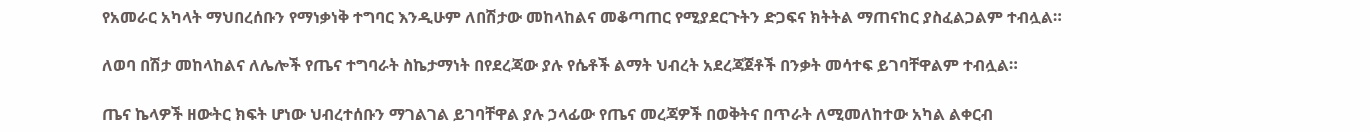የአመራር አካላት ማህበረሰቡን የማነቃነቅ ተግባር እንዲሁም ለበሽታው መከላከልና መቆጣጠር የሚያደርጉትን ድጋፍና ክትትል ማጠናከር ያስፈልጋልም ተብሏል።

ለወባ በሽታ መከላከልና ለሌሎች የጤና ተግባራት ስኬታማነት በየደረጃው ያሉ የሴቶች ልማት ህብረት አደረጃጀቶች በንቃት መሳተፍ ይገባቸዋልም ተብሏል።

ጤና ኬላዎች ዘውትር ክፍት ሆነው ህብረተሰቡን ማገልገል ይገባቸዋል ያሉ ኃላፊው የጤና መረጃዎች በወቅትና በጥራት ለሚመለከተው አካል ልቀርብ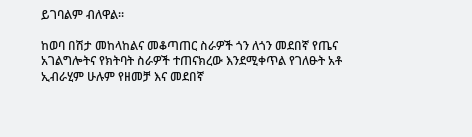ይገባልም ብለዋል።

ከወባ በሽታ መከላከልና መቆጣጠር ስራዎች ጎን ለጎን መደበኛ የጤና አገልግሎትና የክትባት ስራዎች ተጠናክረው እንደሚቀጥል የገለፁት አቶ ኢብራሂም ሁሉም የዘመቻ እና መደበኛ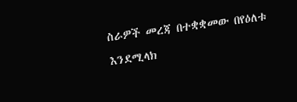ስራዎች መረጃ በተቋቋመው በየዕለቱ እንደሚላክ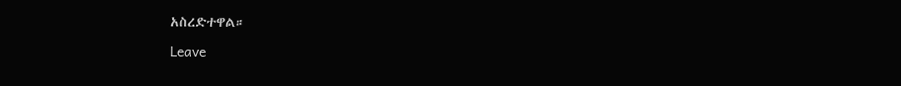አስረድተዋል።

Leave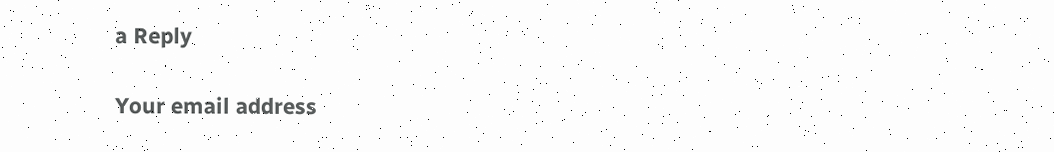a Reply

Your email address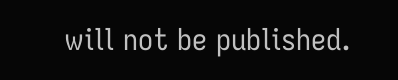will not be published.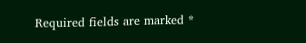Required fields are marked *